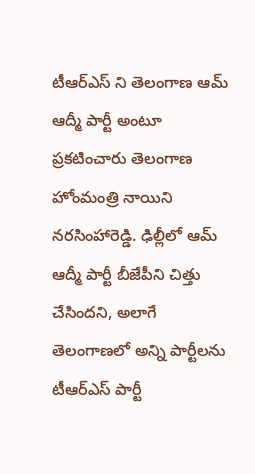టీఆర్ఎస్ ని తెలంగాణ ఆమ్ ఆద్మీ పార్టీ అంటూ ప్రకటించారు తెలంగాణ హోంమంత్రి నాయిని నరసింహారెడ్డి. ఢిల్లీలో ఆమ్ ఆద్మీ పార్టీ బీజేపీని చిత్తు చేసిందని, అలాగే తెలంగాణలో అన్ని పార్టీలను టీఆర్ఎస్ పార్టీ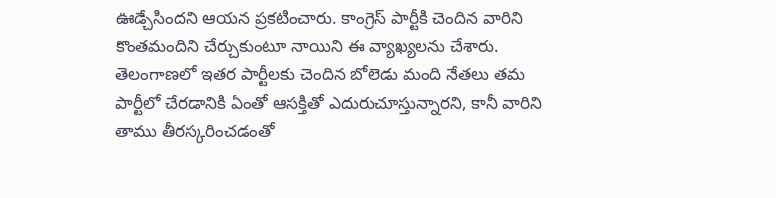ఊడ్చేసిందని ఆయన ప్రకటించారు. కాంగ్రెస్ పార్టీకి చెందిన వారిని కొంతమందిని చేర్చుకుంటూ నాయిని ఈ వ్యాఖ్యలను చేశారు. తెలంగాణలో ఇతర పార్టీలకు చెందిన బోలెడు మంది నేతలు తమ పార్టీలో చేరడానికి ఏంతో ఆసక్తితో ఎదురుచూస్తున్నారని, కానీ వారిని తాము తీరస్కరించడంతో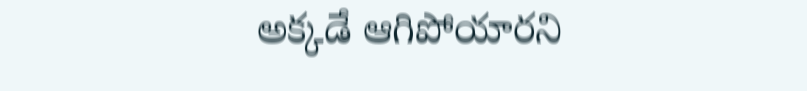అక్కడే ఆగిపోయారని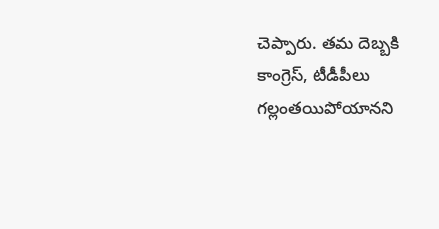చెప్పారు. తమ దెబ్బకి కాంగ్రెస్, టీడీపీలు గల్లంతయిపోయానని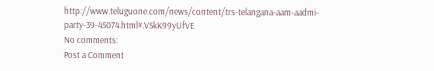http://www.teluguone.com/news/content/trs-telangana-aam-aadmi-party-39-45074.html#.VSkK99yUfVE
No comments:
Post a Comment